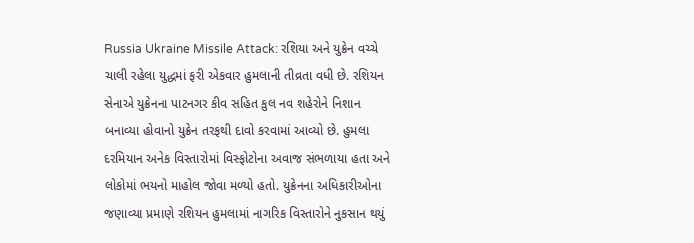Russia Ukraine Missile Attack: રશિયા અને યુક્રેન વચ્ચે ચાલી રહેલા યુદ્ધમાં ફરી એકવાર હુમલાની તીવ્રતા વધી છે. રશિયન સેનાએ યુક્રેનના પાટનગર કીવ સહિત કુલ નવ શહેરોને નિશાન બનાવ્યા હોવાનો યુક્રેન તરફથી દાવો કરવામાં આવ્યો છે. હુમલા દરમિયાન અનેક વિસ્તારોમાં વિસ્ફોટોના અવાજ સંભળાયા હતા અને લોકોમાં ભયનો માહોલ જોવા મળ્યો હતો. યુક્રેનના અધિકારીઓના જણાવ્યા પ્રમાણે રશિયન હુમલામાં નાગરિક વિસ્તારોને નુકસાન થયું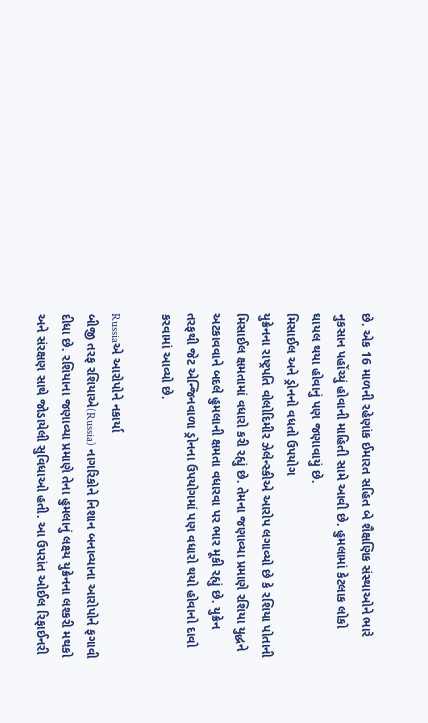છે. એક 16 માળની રહેણાંક ઈમારત સહિત બે શૈક્ષણિક સંસ્થાઓને ભારે નુકસાન પહોંચ્યું હોવાની માહિતી સામે આવી છે. હુમલામાં કેટલાક લોકો ઘાયલ થયા હોવાનું પણ જણાવાયું છે.
મિસાઈલ અને ડ્રોનનો વધતો ઉપયોગ
યુક્રેનના રાષ્ટ્રપતિ વોલોદિમીર ઝેલેન્સ્કીએ આરોપ લગાવ્યો છે કે રશિયા પોતાની મિસાઈલ ક્ષમતામાં વધારો કરી રહ્યું છે. તેમના જણાવ્યા પ્રમાણે રશિયા યુદ્ધને અટકાવવાને બદલે હુમલાની ક્ષમતા વધારવા પર ભાર મૂકી રહ્યું છે. યુક્રેન તરફથી જેટ એન્જિનવાળા ડ્રોનના ઉપયોગમાં પણ વધારો થયો હોવાનો દાવો કરવામાં આવ્યો છે.

Russiaએ આરોપોને નકાર્યા
બીજી તરફ રશિયાએ(Russia) નાગરિકોને નિશાન બનાવ્યાના આરોપોને ફગાવી દીધા છે. રશિયાના જણાવ્યા પ્રમાણે તેના હુમલાનું લક્ષ્ય યુક્રેનના લશ્કરી મથકો અને સંરક્ષણ સાથે જોડાયેલી સુવિધાઓ હતી. આ ઉપરાંત ઓઈલ રિફાઈનરી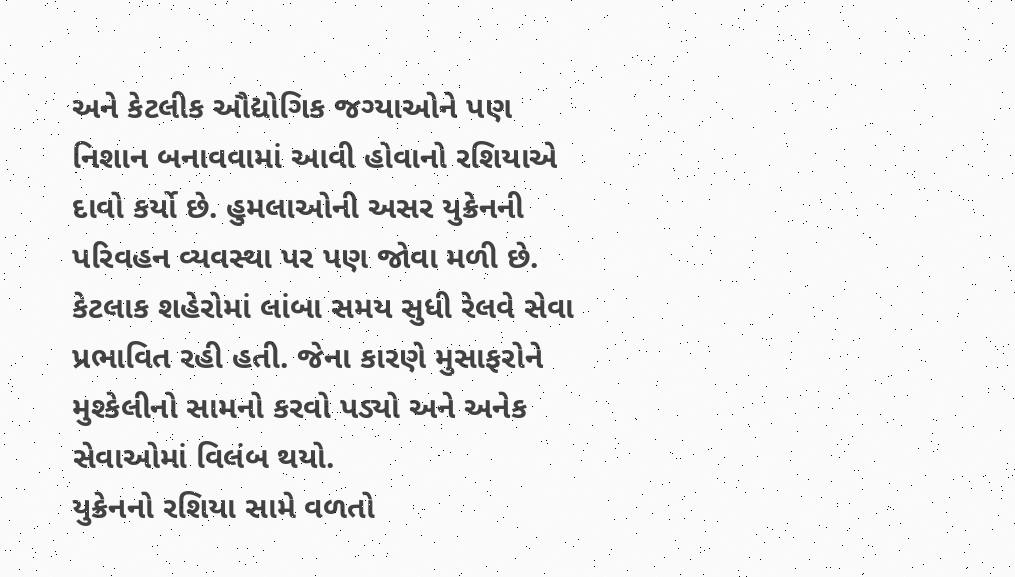અને કેટલીક ઔદ્યોગિક જગ્યાઓને પણ નિશાન બનાવવામાં આવી હોવાનો રશિયાએ દાવો કર્યો છે. હુમલાઓની અસર યુક્રેનની પરિવહન વ્યવસ્થા પર પણ જોવા મળી છે. કેટલાક શહેરોમાં લાંબા સમય સુધી રેલવે સેવા પ્રભાવિત રહી હતી. જેના કારણે મુસાફરોને મુશ્કેલીનો સામનો કરવો પડ્યો અને અનેક સેવાઓમાં વિલંબ થયો.
યુક્રેનનો રશિયા સામે વળતો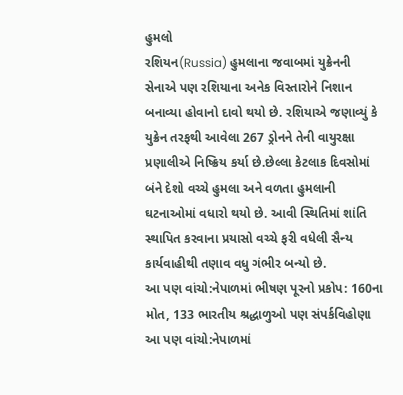હુમલો
રશિયન(Russia) હુમલાના જવાબમાં યુક્રેનની સેનાએ પણ રશિયાના અનેક વિસ્તારોને નિશાન બનાવ્યા હોવાનો દાવો થયો છે. રશિયાએ જણાવ્યું કે યુક્રેન તરફથી આવેલા 267 ડ્રોનને તેની વાયુરક્ષા પ્રણાલીએ નિષ્ક્રિય કર્યા છે.છેલ્લા કેટલાક દિવસોમાં બંને દેશો વચ્ચે હુમલા અને વળતા હુમલાની ઘટનાઓમાં વધારો થયો છે. આવી સ્થિતિમાં શાંતિ સ્થાપિત કરવાના પ્રયાસો વચ્ચે ફરી વધેલી સૈન્ય કાર્યવાહીથી તણાવ વધુ ગંભીર બન્યો છે.
આ પણ વાંચો:નેપાળમાં ભીષણ પૂરનો પ્રકોપ: 160ના મોત, 133 ભારતીય શ્રદ્ધાળુઓ પણ સંપર્કવિહોણા
આ પણ વાંચો:નેપાળમાં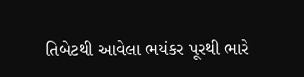તિબેટથી આવેલા ભયંકર પૂરથી ભારે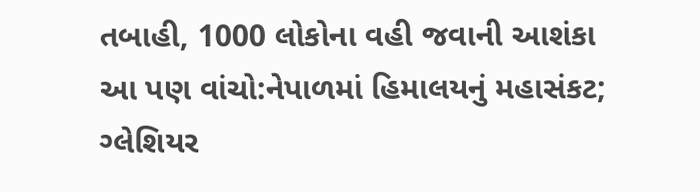તબાહી, 1000 લોકોના વહી જવાની આશંકા
આ પણ વાંચો:નેપાળમાં હિમાલયનું મહાસંકટ; ગ્લેશિયર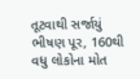તૂટવાથી સર્જાયું ભીષણ પૂર, 160થી વધુ લોકોના મોત